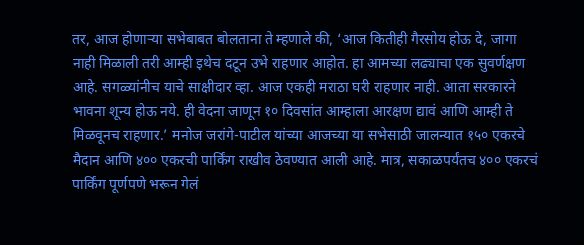तर, आज होणाऱ्या सभेबाबत बोलताना ते म्हणाले की, ‘आज कितीही गैरसोय होऊ दे, जागा नाही मिळाली तरी आम्ही इथेच दटून उभे राहणार आहोत. हा आमच्या लढ्याचा एक सुवर्णक्षण आहे. सगळ्यांनीच याचे साक्षीदार व्हा. आज एकही मराठा घरी राहणार नाही. आता सरकारने भावना शून्य होऊ नये. ही वेदना जाणून १० दिवसांत आम्हाला आरक्षण द्यावं आणि आम्ही ते मिळवूनच राहणार.’ मनोज जरांगे-पाटील यांच्या आजच्या या सभेसाठी जालन्यात १५० एकरचे मैदान आणि ४०० एकरची पार्किंग राखीव ठेवण्यात आली आहे. मात्र, सकाळपर्यंतच ४०० एकरचं पार्किंग पूर्णपणे भरून गेलं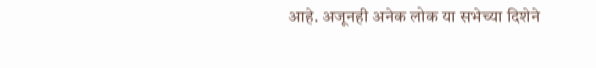आहे. अजूनही अनेक लोक या सभेच्या दिशेने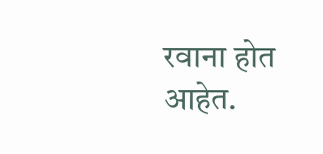रवाना होत आहेत.